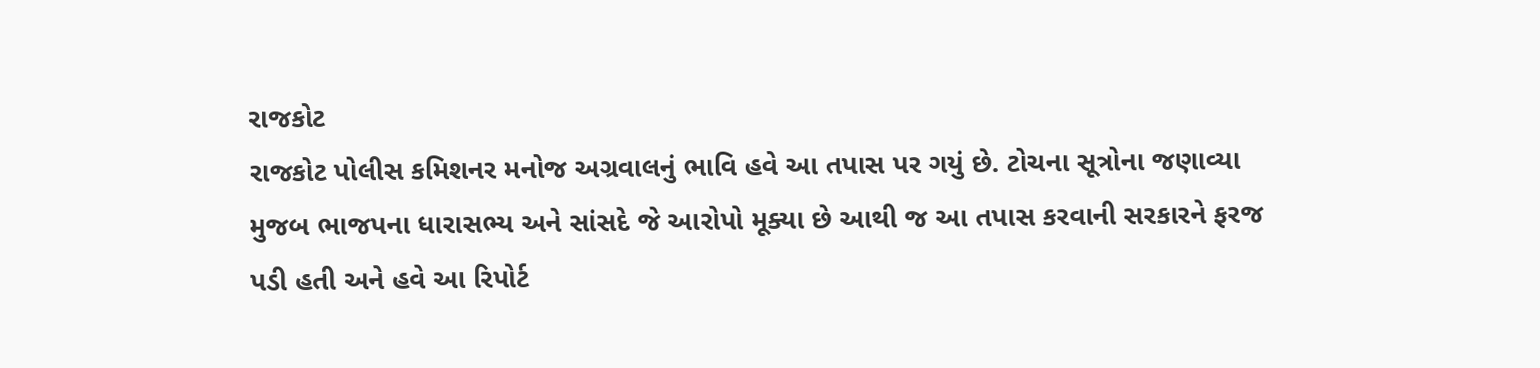રાજકોટ
રાજકોટ પોલીસ કમિશનર મનોજ અગ્રવાલનું ભાવિ હવે આ તપાસ પર ગયું છે. ટોચના સૂત્રોના જણાવ્યા મુજબ ભાજપના ધારાસભ્ય અને સાંસદે જે આરોપો મૂક્યા છે આથી જ આ તપાસ કરવાની સરકારને ફરજ પડી હતી અને હવે આ રિપોર્ટ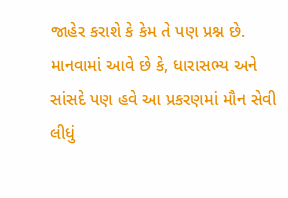જાહેર કરાશે કે કેમ તે પણ પ્રશ્ન છે. માનવામાં આવે છે કે, ધારાસભ્ય અને સાંસદે પણ હવે આ પ્રકરણમાં મૌન સેવી લીધું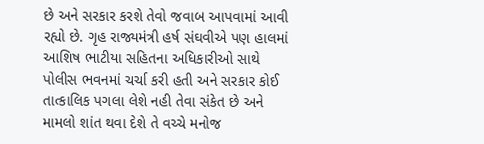છે અને સરકાર કરશે તેવો જવાબ આપવામાં આવી રહ્યો છે. ગૃહ રાજ્યમંત્રી હર્ષ સંઘવીએ પણ હાલમાં આશિષ ભાટીયા સહિતના અધિકારીઓ સાથે પોલીસ ભવનમાં ચર્ચા કરી હતી અને સરકાર કોઈ તાત્કાલિક પગલા લેશે નહી તેવા સંકેત છે અને મામલો શાંત થવા દેશે તે વચ્ચે મનોજ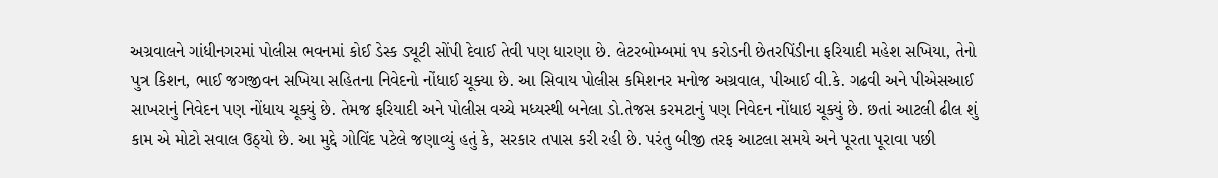અગ્રવાલને ગાંધીનગરમાં પોલીસ ભવનમાં કોઈ ડેસ્ક ડ્યૂટી સોંપી દેવાઈ તેવી પણ ધારણા છે. લેટરબોમ્બમાં ૧૫ કરોડની છેતરપિંડીના ફરિયાદી મહેશ સખિયા, તેનો પુત્ર કિશન, ભાઈ જગજીવન સખિયા સહિતના નિવેદનો નોંધાઈ ચૂક્યા છે. આ સિવાય પોલીસ કમિશનર મનોજ અગ્રવાલ, પીઆઈ વી.કે. ગઢવી અને પીએસઆઈ સાખરાનું નિવેદન પણ નોંધાય ચૂક્યું છે. તેમજ ફરિયાદી અને પોલીસ વચ્ચે મધ્યસ્થી બનેલા ડો.તેજસ કરમટાનું પણ નિવેદન નોંધાઇ ચૂક્યું છે. છતાં આટલી ઢીલ શું કામ એ મોટો સવાલ ઉઠ્યો છે. આ મુદ્દે ગોવિંદ પટેલે જણાવ્યું હતું કે, સરકાર તપાસ કરી રહી છે. પરંતુ બીજી તરફ આટલા સમયે અને પૂરતા પૂરાવા પછી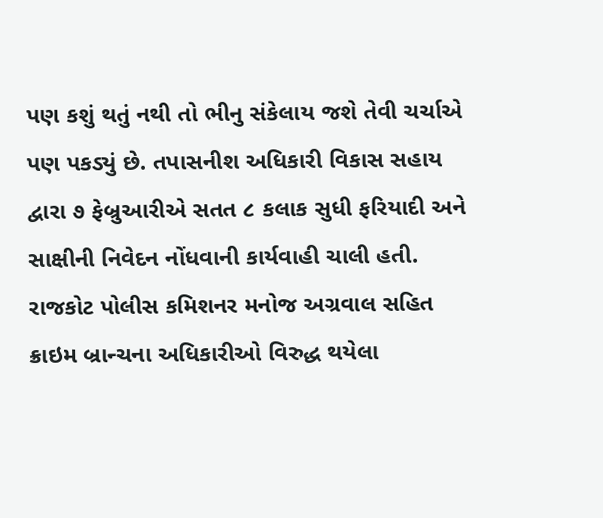પણ કશું થતું નથી તો ભીનુ સંકેલાય જશે તેવી ચર્ચાએ પણ પકડ્યું છે. તપાસનીશ અધિકારી વિકાસ સહાય દ્વારા ૭ ફેબ્રુઆરીએ સતત ૮ કલાક સુધી ફરિયાદી અને સાક્ષીની નિવેદન નોંધવાની કાર્યવાહી ચાલી હતી. રાજકોટ પોલીસ કમિશનર મનોજ અગ્રવાલ સહિત ક્રાઇમ બ્રાન્ચના અધિકારીઓ વિરુદ્ધ થયેલા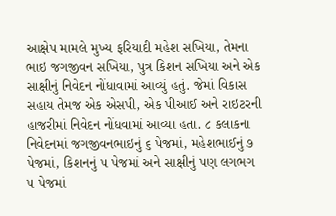આક્ષેપ મામલે મુખ્ય ફરિયાદી મહેશ સખિયા, તેમના ભાઇ જગજીવન સખિયા, પુત્ર કિશન સખિયા અને એક સાક્ષીનું નિવેદન નોંધાવામાં આવ્યું હતું. જેમાં વિકાસ સહાય તેમજ એક એસપી, એક પીઆઈ અને રાઇટરની હાજરીમાં નિવેદન નોંધવામાં આવ્યા હતા. ૮ કલાકના નિવેદનમાં જગજીવનભાઇનું ૬ પેજમાં, મહેશભાઈનું ૭ પેજમાં, કિશનનું ૫ પેજમાં અને સાક્ષીનું પણ લગભગ ૫ પેજમાં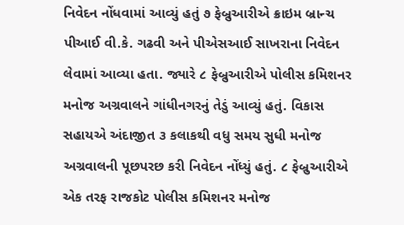નિવેદન નોંધવામાં આવ્યું હતું ૭ ફેબ્રુઆરીએ ક્રાઇમ બ્રાન્ચ પીઆઈ વી.કે. ગઢવી અને પીએસઆઈ સાખરાના નિવેદન લેવામાં આવ્યા હતા. જ્યારે ૮ ફેબ્રુઆરીએ પોલીસ કમિશનર મનોજ અગ્રવાલને ગાંધીનગરનું તેડું આવ્યું હતું. વિકાસ સહાયએ અંદાજીત ૩ કલાકથી વધુ સમય સુધી મનોજ અગ્રવાલની પૂછપરછ કરી નિવેદન નોંધ્યું હતું. ૮ ફેબ્રુઆરીએ એક તરફ રાજકોટ પોલીસ કમિશનર મનોજ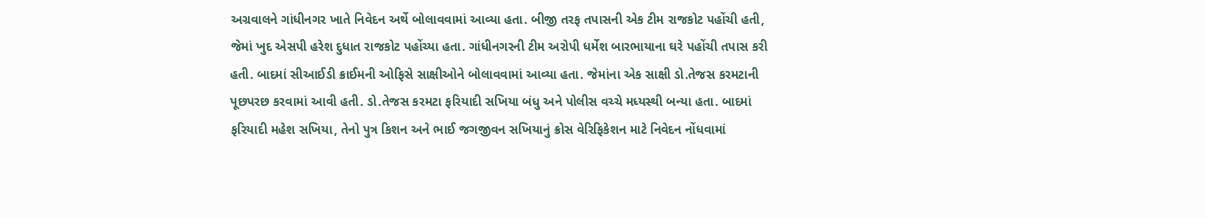અગ્રવાલને ગાંધીનગર ખાતે નિવેદન અર્થે બોલાવવામાં આવ્યા હતા. બીજી તરફ તપાસની એક ટીમ રાજકોટ પહોંચી હતી, જેમાં ખુદ એસપી હરેશ દુધાત રાજકોટ પહોંચ્યા હતા. ગાંધીનગરની ટીમ અરોપી ધર્મેશ બારભાયાના ઘરે પહોંચી તપાસ કરી હતી. બાદમાં સીઆઈડી ક્રાઈમની ઓફિસે સાક્ષીઓને બોલાવવામાં આવ્યા હતા. જેમાંના એક સાક્ષી ડો.તેજસ કરમટાની પૂછપરછ કરવામાં આવી હતી. ડો.તેજસ કરમટા ફરિયાદી સખિયા બંધુ અને પોલીસ વચ્ચે મધ્યસ્થી બન્યા હતા. બાદમાં ફરિયાદી મહેશ સખિયા, તેનો પુત્ર કિશન અને ભાઈ જગજીવન સખિયાનું ક્રોસ વેરિફિકેશન માટે નિવેદન નોંધવામાં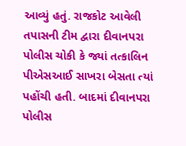આવ્યું હતું. રાજકોટ આવેલી તપાસની ટીમ દ્વારા દીવાનપરા પોલીસ ચોકી કે જ્યાં તત્કાલિન પીએસઆઈ સાખરા બેસતા ત્યાં પહોંચી હતી. બાદમાં દીવાનપરા પોલીસ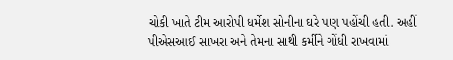ચોકી ખાતે ટીમ આરોપી ધર્મેશ સોનીના ઘરે પણ પહોંચી હતી. અહીં પીએસઆઈ સાખરા અને તેમના સાથી કર્મીને ગોંધી રાખવામાં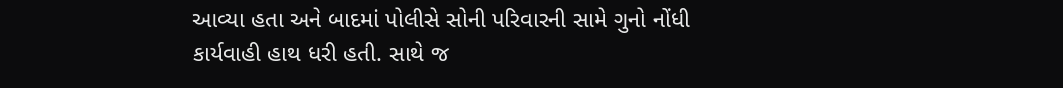આવ્યા હતા અને બાદમાં પોલીસે સોની પરિવારની સામે ગુનો નોંધી કાર્યવાહી હાથ ધરી હતી. સાથે જ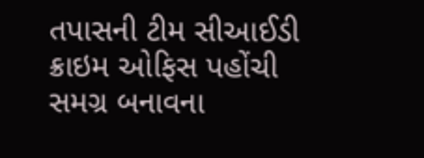તપાસની ટીમ સીઆઈડી ક્રાઇમ ઓફિસ પહોંચી સમગ્ર બનાવના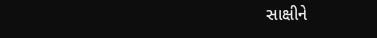સાક્ષીને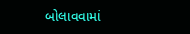બોલાવવામાં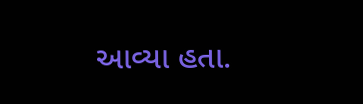આવ્યા હતા.